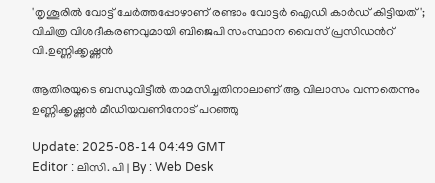'തൃശൂരില്‍ വോട്ട് ചേർത്തപ്പോഴാണ് രണ്ടാം വോട്ടര്‍ ഐഡി കാർഡ് കിട്ടിയത്'; വിചിത്ര വിശദീകരണവുമായി ബിജെപി സംസ്ഥാന വൈസ് പ്രസിഡന്‍റ് വി.ഉണ്ണിക്കൃഷ്ണൻ

ആതിരയുടെ ബന്ധുവിട്ടീല്‍ താമസിച്ചതിനാലാണ് ആ വിലാസം വന്നതെന്നും ഉണ്ണിക്കൃഷ്ണന്‍ മീഡിയവണിനോട് പറഞ്ഞു

Update: 2025-08-14 04:49 GMT
Editor : ലിസി. പി | By : Web Desk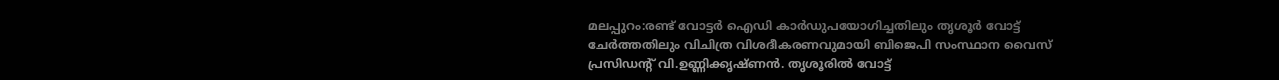മലപ്പുറം:രണ്ട് വോട്ടര്‍ ഐഡി കാർഡുപയോഗിച്ചതിലും തൃശൂർ വോട്ട് ചേർത്തതിലും വിചിത്ര വിശദീകരണവുമായി ബിജെപി സംസ്ഥാന വൈസ് പ്രസിഡന്‍റ് വി.ഉണ്ണിക്കൃഷ്ണന്‍. തൃശൂരില്‍ വോട്ട്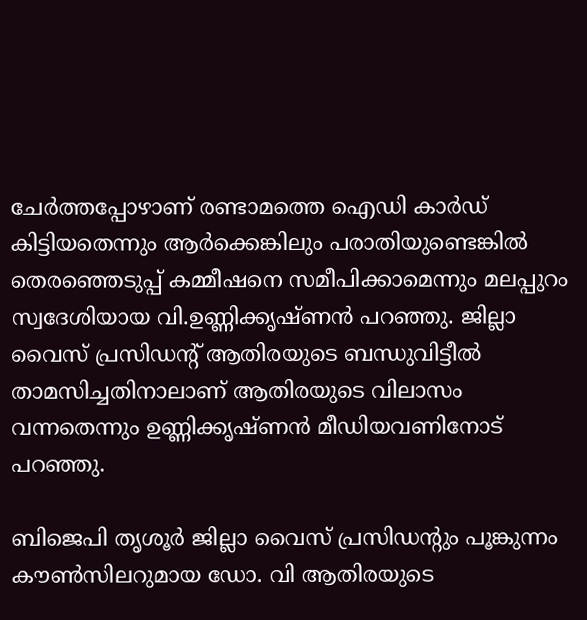ചേർത്തപ്പോഴാണ് രണ്ടാമത്തെ ഐഡി കാർഡ് കിട്ടിയതെന്നും ആർക്കെങ്കിലും പരാതിയുണ്ടെങ്കില്‍ തെരഞ്ഞെടുപ്പ് കമ്മീഷനെ സമീപിക്കാമെന്നും മലപ്പുറം സ്വദേശിയായ വി.ഉണ്ണിക്കൃഷ്ണന്‍ പറഞ്ഞു. ജില്ലാ വൈസ് പ്രസിഡന്‍റ് ആതിരയുടെ ബന്ധുവിട്ടീല്‍ താമസിച്ചതിനാലാണ് ആതിരയുടെ വിലാസം വന്നതെന്നും ഉണ്ണിക്കൃഷ്ണന്‍ മീഡിയവണിനോട് പറഞ്ഞു.

ബിജെപി തൃശൂർ ജില്ലാ വൈസ് പ്രസിഡന്റും പൂങ്കുന്നം കൗൺസിലറുമായ ഡോ. വി ആതിരയുടെ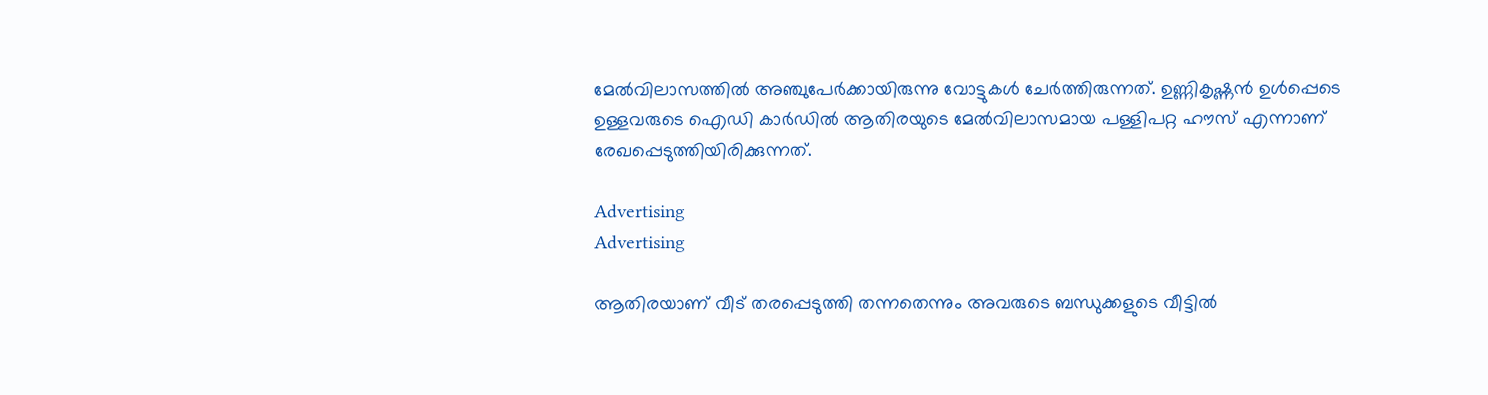മേൽവിലാസത്തില്‍ അഞ്ചുപേര്‍ക്കായിരുന്നു വോട്ടുകൾ ചേർത്തിരുന്നത്. ഉണ്ണികൃഷ്ണൻ ഉൾപ്പെടെ ഉള്ളവരുടെ ഐഡി കാർഡിൽ ആതിരയുടെ മേൽവിലാസമായ പള്ളിപറ്റ ഹൗസ് എന്നാണ് രേഖപ്പെടുത്തിയിരിക്കുന്നത്.

Advertising
Advertising

ആതിരയാണ് വീട് തരപ്പെടുത്തി തന്നതെന്നും അവരുടെ ബന്ധുക്കളുടെ വീട്ടിൽ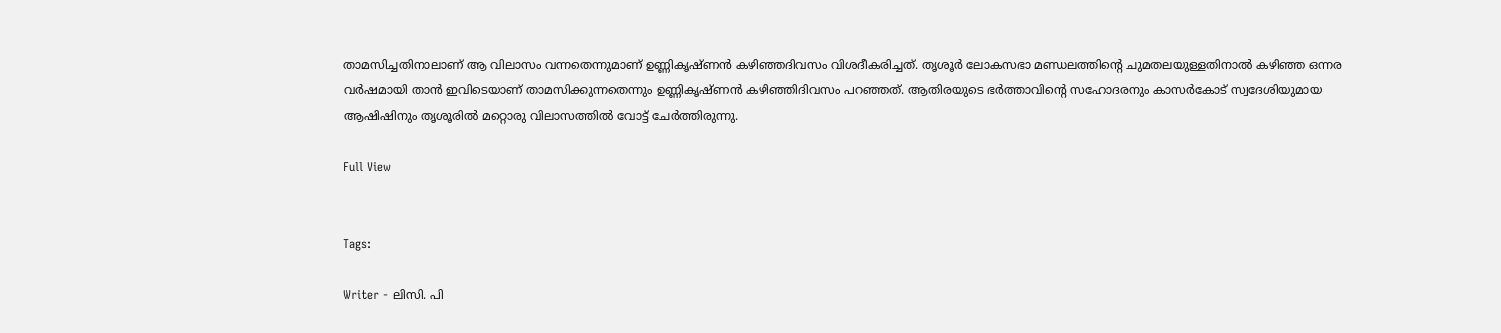താമസിച്ചതിനാലാണ് ആ വിലാസം വന്നതെന്നുമാണ് ഉണ്ണികൃഷ്ണന്‍ കഴിഞ്ഞദിവസം വിശദീകരിച്ചത്. തൃശൂർ ലോകസഭാ മണ്ഡലത്തിന്റെ ചുമതലയുള്ളതിനാൽ കഴിഞ്ഞ ഒന്നര വർഷമായി താൻ ഇവിടെയാണ് താമസിക്കുന്നതെന്നും ഉണ്ണികൃഷ്ണൻ കഴിഞ്ഞിദിവസം പറഞ്ഞത്. ആതിരയുടെ ഭർത്താവിൻ്റെ സഹോദരനും കാസർകോട് സ്വദേശിയുമായ ആഷിഷിനും തൃശൂരിൽ മറ്റൊരു വിലാസത്തിൽ വോട്ട് ചേർത്തിരുന്നു.

Full View


Tags:

Writer - ലിസി. പി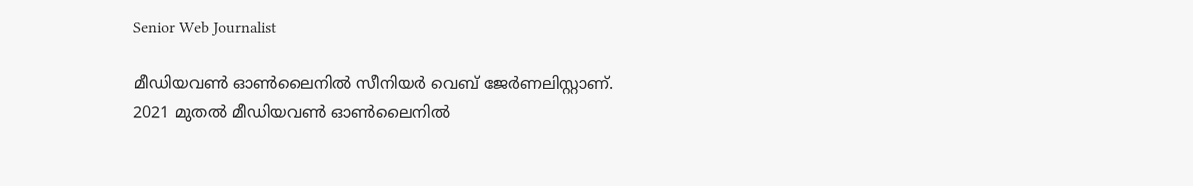Senior Web Journalist

മീഡിയവൺ ഓൺലൈനിൽ സീനിയർ വെബ് ജേർണലിസ്റ്റാണ്. 2021 മുതൽ മീഡിയവൺ ഓൺലൈനിൽ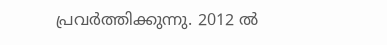പ്രവർത്തിക്കുന്നു. 2012 ല്‍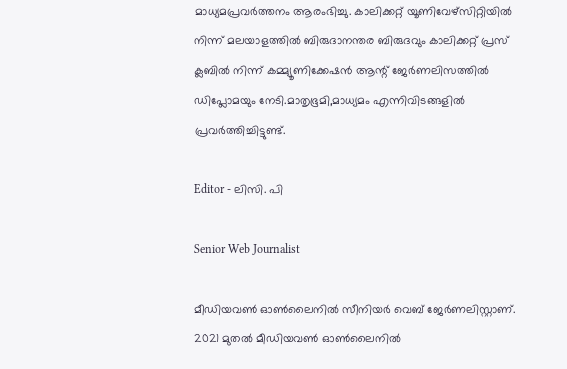മാധ്യമപ്രവര്‍ത്തനം ആരംഭിച്ചു. കാലിക്കറ്റ് യൂണിവേഴ്‌സിറ്റിയിൽ നിന്ന് മലയാളത്തിൽ ബിരുദാനന്തര ബിരുദവും കാലിക്കറ്റ് പ്രസ് ക്ലബിൽ നിന്ന് കമ്മ്യൂണിക്കേഷൻ ആന്റ് ജേർണലിസത്തിൽ ഡിപ്ലോമയും നേടി.മാതൃഭൂമി,മാധ്യമം എന്നിവിടങ്ങളിൽ പ്രവർത്തിച്ചിട്ടുണ്ട്.

Editor - ലിസി. പി

Senior Web Journalist

മീഡിയവൺ ഓൺലൈനിൽ സീനിയർ വെബ് ജേർണലിസ്റ്റാണ്. 2021 മുതൽ മീഡിയവൺ ഓൺലൈനിൽ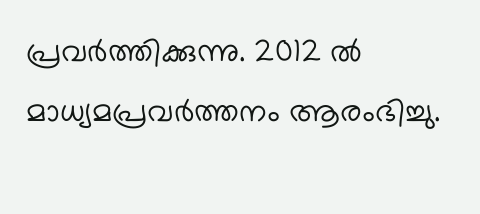പ്രവർത്തിക്കുന്നു. 2012 ല്‍ മാധ്യമപ്രവര്‍ത്തനം ആരംഭിച്ചു.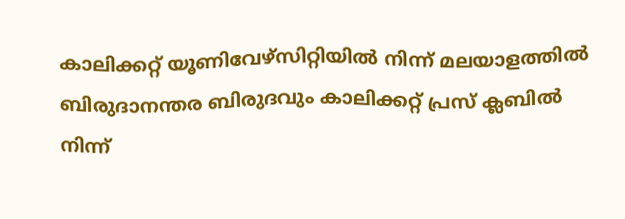കാലിക്കറ്റ് യൂണിവേഴ്‌സിറ്റിയിൽ നിന്ന് മലയാളത്തിൽ ബിരുദാനന്തര ബിരുദവും കാലിക്കറ്റ് പ്രസ് ക്ലബിൽ നിന്ന്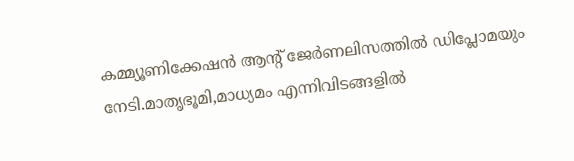കമ്മ്യൂണിക്കേഷൻ ആന്റ് ജേർണലിസത്തിൽ ഡിപ്ലോമയും നേടി.മാതൃഭൂമി,മാധ്യമം എന്നിവിടങ്ങളിൽ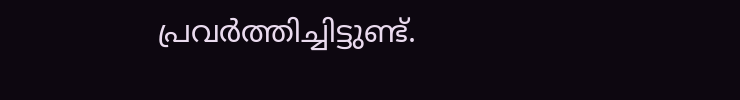പ്രവർത്തിച്ചിട്ടുണ്ട്.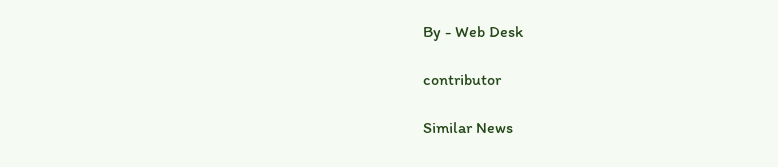By - Web Desk

contributor

Similar News